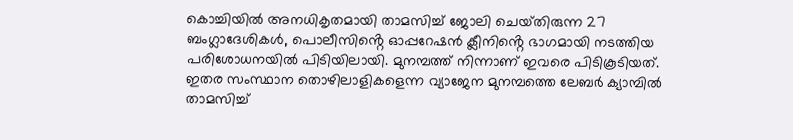കൊച്ചിയിൽ അനധികൃതമായി താമസിച്ച് ജോലി ചെയ്‌തിരുന്ന 27 ബംഗ്ലാദേശികൾ, പൊലീസിൻ്റെ ഓപ്പറേഷൻ ക്ലീനിൻ്റെ ഭാഗമായി നടത്തിയ പരിശോധനയിൽ പിടിയിലായി. മുനമ്പത്ത് നിന്നാണ് ഇവരെ പിടികൂടിയത്. ഇതര സംസ്ഥാന തൊഴിലാളികളെന്ന വ്യാജേന മുനമ്പത്തെ ലേബർ ക്യാമ്പിൽ താമസിച്ച്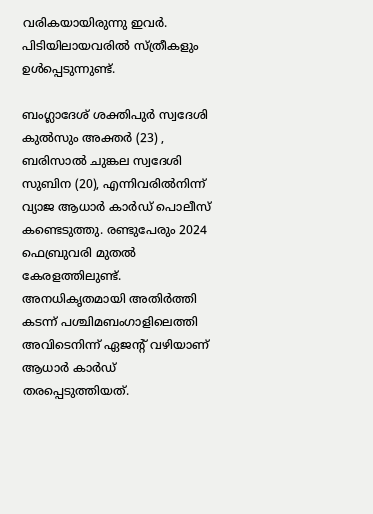വരികയായിരുന്നു ഇവർ. പിടിയിലായവരിൽ സ്ത്രീകളും ഉൾപ്പെടുന്നുണ്ട്.

ബംഗ്ലാദേശ് ശക്തിപുർ സ്വദേശി കുൽസും അക്തർ (23) , ബരിസാൽ ചുങ്കല സ്വദേശി സുബിന (20), എന്നിവരിൽനിന്ന് വ്യാജ ആധാർ കാർഡ് പൊലീസ് കണ്ടെടുത്തു. രണ്ടുപേരും 2024 ഫെബ്രുവരി മുതൽ കേരളത്തിലുണ്ട്. അനധികൃതമായി അതിർത്തി കടന്ന് പശ്ചിമബംഗാളിലെത്തി അവിടെനിന്ന് ഏജൻ്റ് വഴിയാണ് ആധാർ കാർഡ് തരപ്പെടുത്തിയത്.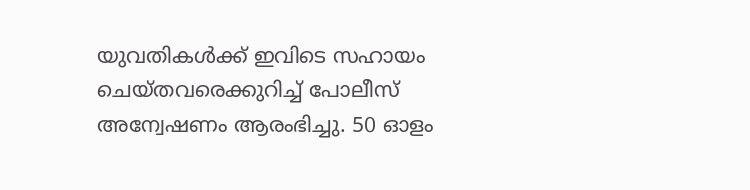യുവതികൾക്ക് ഇവിടെ സഹായം ചെയ്‌തവരെക്കുറിച്ച് പോലീസ് അന്വേഷണം ആരംഭിച്ചു. 50 ഓളം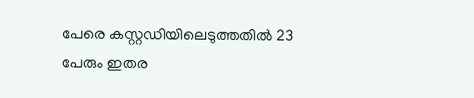പേരെ കസ്റ്റഡിയിലെടുത്തതിൽ 23 പേരും ഇതര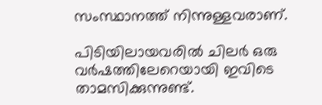സംസ്ഥാനത്ത് നിന്നുള്ളവരാണ്.

പിടിയിലായവരിൽ ചിലർ ഒരു വർഷത്തിലേറെയായി ഇവിടെ താമസിക്കുന്നുണ്ട്.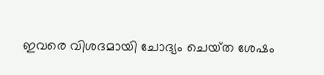ഇവരെ വിശദമായി ചോദ്യം ചെയ്‌ത ശേഷം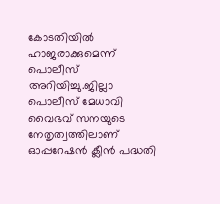കോടതിയിൽ ഹാജരാക്കുമെന്ന് പൊലീസ് അറിയിച്ചു.ജില്ലാ പൊലീസ് മേധാവി വൈഭവ് സ‌നയുടെ നേതൃത്വത്തിലാണ് ഓപ്പറേഷൻ ക്ലീൻ പദ്ധതി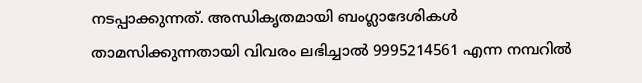നടപ്പാക്കുന്നത്. അന്ധികൃതമായി ബംഗ്ലാദേശികൾ താമസിക്കുന്നതായി വിവരം ലഭിച്ചാൽ 9995214561 എന്ന നമ്പറിൽ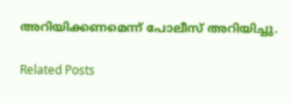അറിയിക്കണമെന്ന് പോലീസ് അറിയിച്ചു.

Related Posts